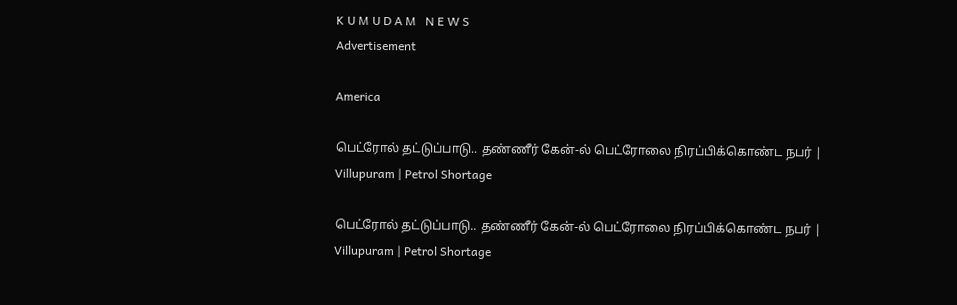K U M U D A M   N E W S
Advertisement

America

பெட்ரோல் தட்டுப்பாடு.. தண்ணீர் கேன்-ல் பெட்ரோலை நிரப்பிக்கொண்ட நபர் | Villupuram | Petrol Shortage

பெட்ரோல் தட்டுப்பாடு.. தண்ணீர் கேன்-ல் பெட்ரோலை நிரப்பிக்கொண்ட நபர் | Villupuram | Petrol Shortage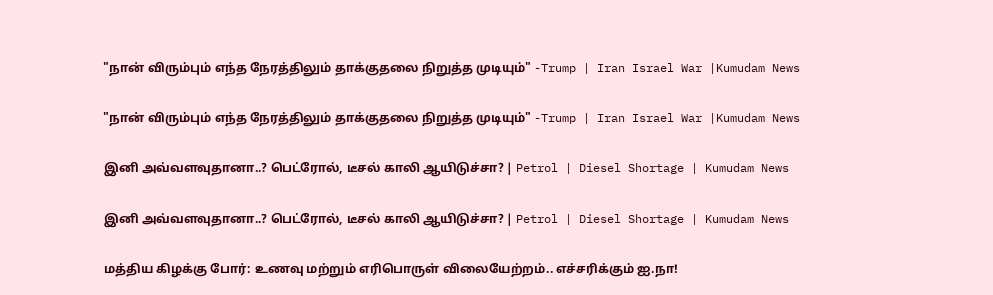"நான் விரும்பும் எந்த நேரத்திலும் தாக்குதலை நிறுத்த முடியும்" -Trump | Iran Israel War |Kumudam News

"நான் விரும்பும் எந்த நேரத்திலும் தாக்குதலை நிறுத்த முடியும்" -Trump | Iran Israel War |Kumudam News

இனி அவ்வளவுதானா..? பெட்ரோல், டீசல் காலி ஆயிடுச்சா? | Petrol | Diesel Shortage | Kumudam News

இனி அவ்வளவுதானா..? பெட்ரோல், டீசல் காலி ஆயிடுச்சா? | Petrol | Diesel Shortage | Kumudam News

மத்திய கிழக்கு போர்: உணவு மற்றும் எரிபொருள் விலையேற்றம்.. எச்சரிக்கும் ஐ.நா!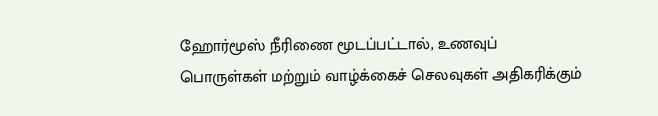ஹோர்மூஸ் நீரிணை மூடப்பட்டால், உணவுப் பொருள்கள் மற்றும் வாழ்க்கைச் செலவுகள் அதிகரிக்கும்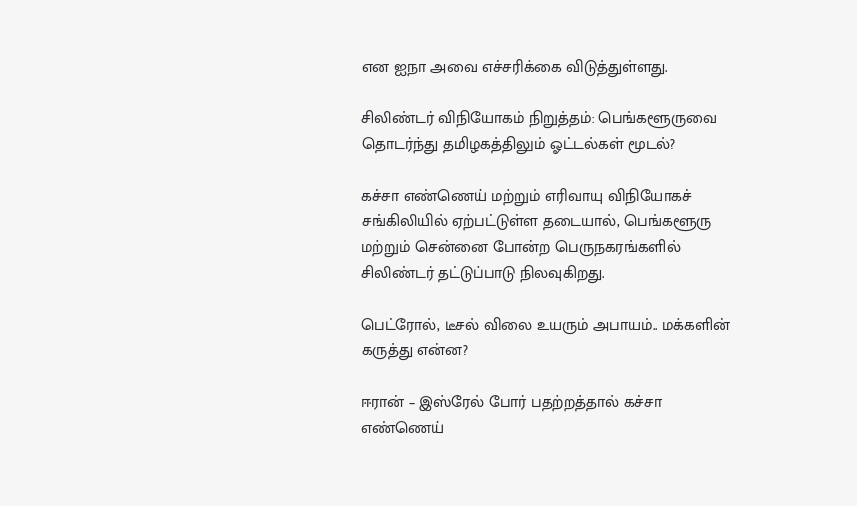என ஐநா அவை எச்சரிக்கை விடுத்துள்ளது.

சிலிண்டர் விநியோகம் நிறுத்தம்: பெங்களூருவை தொடர்ந்து தமிழகத்திலும் ஓட்டல்கள் மூடல்?

கச்சா எண்ணெய் மற்றும் எரிவாயு விநியோகச் சங்கிலியில் ஏற்பட்டுள்ள தடையால், பெங்களூரு மற்றும் சென்னை போன்ற பெருநகரங்களில் சிலிண்டர் தட்டுப்பாடு நிலவுகிறது.

பெட்ரோல், டீசல் விலை உயரும் அபாயம்.. மக்களின் கருத்து என்ன?

ஈரான் – இஸ்ரேல் போர் பதற்றத்தால் கச்சா எண்ணெய்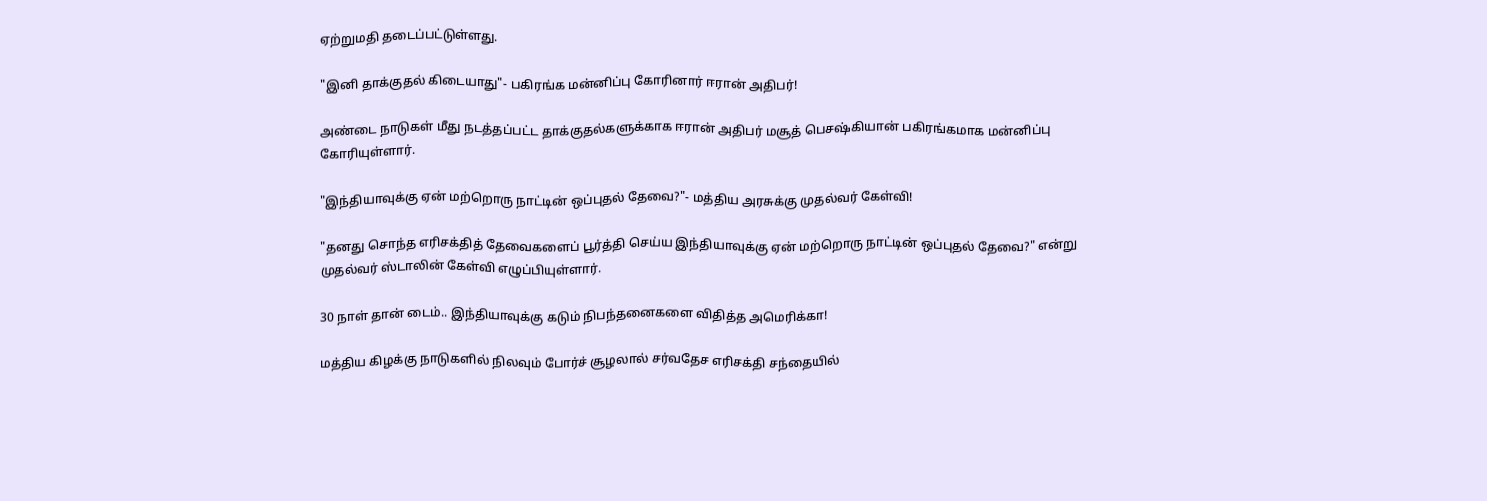ஏற்றுமதி தடைப்பட்டுள்ளது.

"இனி தாக்குதல் கிடையாது"- பகிரங்க மன்னிப்பு கோரினார் ஈரான் அதிபர்!

அண்டை நாடுகள் மீது நடத்தப்பட்ட தாக்குதல்களுக்காக ஈரான் அதிபர் மசூத் பெசஷ்கியான் பகிரங்கமாக மன்னிப்பு கோரியுள்ளார்.

"இந்தியாவுக்கு ஏன் மற்றொரு நாட்டின் ஒப்புதல் தேவை?"- மத்திய அரசுக்கு முதல்வர் கேள்வி!

"தனது சொந்த எரிசக்தித் தேவைகளைப் பூர்த்தி செய்ய இந்தியாவுக்கு ஏன் மற்றொரு நாட்டின் ஒப்புதல் தேவை?" என்று முதல்வர் ஸ்டாலின் கேள்வி எழுப்பியுள்ளார்.

30 நாள் தான் டைம்.. இந்தியாவுக்கு கடும் நிபந்தனைகளை விதித்த அமெரிக்கா!

மத்திய கிழக்கு நாடுகளில் நிலவும் போர்ச் சூழலால் சர்வதேச எரிசக்தி சந்தையில்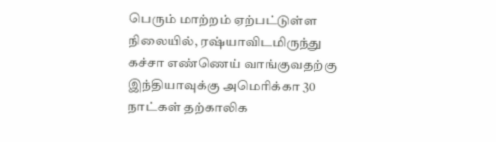பெரும் மாற்றம் ஏற்பட்டுள்ள நிலையில், ரஷ்யாவிடமிருந்து கச்சா எண்ணெய் வாங்குவதற்கு இந்தியாவுக்கு அமெரிக்கா 30 நாட்கள் தற்காலிக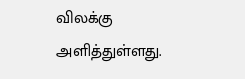விலக்கு அளித்துள்ளது.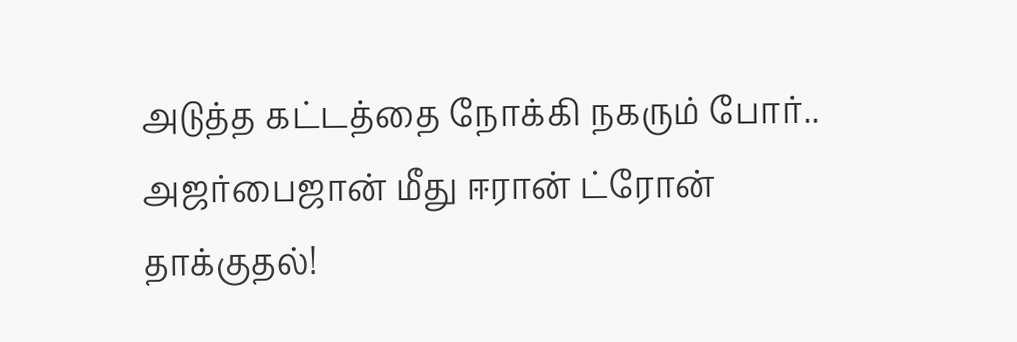அடுத்த கட்டத்தை நோக்கி நகரும் போர்.. அஜர்பைஜான் மீது ஈரான் ட்ரோன் தாக்குதல்!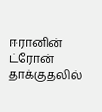ஈரானின் ட்ரோன் தாக்குதலில்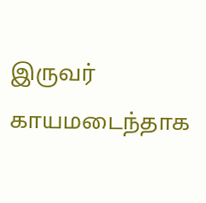இருவர் காயமடைந்தாக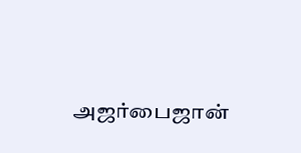அஜர்பைஜான்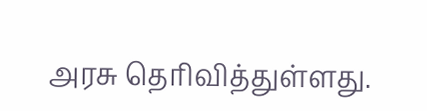அரசு தெரிவித்துள்ளது.